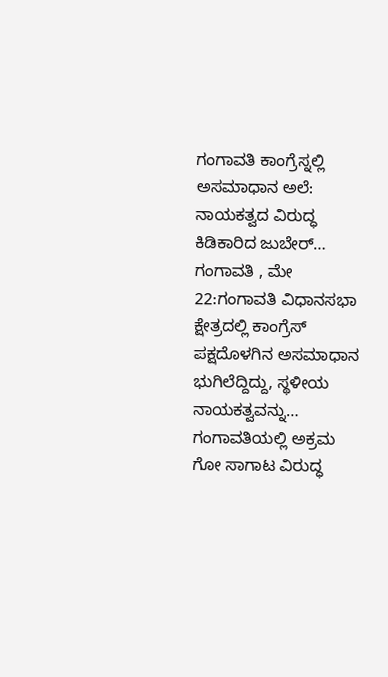ಗಂಗಾವತಿ ಕಾಂಗ್ರೆಸ್ನಲ್ಲಿ ಅಸಮಾಧಾನ ಅಲೆ: ನಾಯಕತ್ವದ ವಿರುದ್ಧ ಕಿಡಿಕಾರಿದ ಜುಬೇರ್… ಗಂಗಾವತಿ , ಮೇ 22:ಗಂಗಾವತಿ ವಿಧಾನಸಭಾ ಕ್ಷೇತ್ರದಲ್ಲಿ ಕಾಂಗ್ರೆಸ್ ಪಕ್ಷದೊಳಗಿನ ಅಸಮಾಧಾನ ಭುಗಿಲೆದ್ದಿದ್ದು, ಸ್ಥಳೀಯ ನಾಯಕತ್ವವನ್ನು…
ಗಂಗಾವತಿಯಲ್ಲಿ ಅಕ್ರಮ ಗೋ ಸಾಗಾಟ ವಿರುದ್ಧ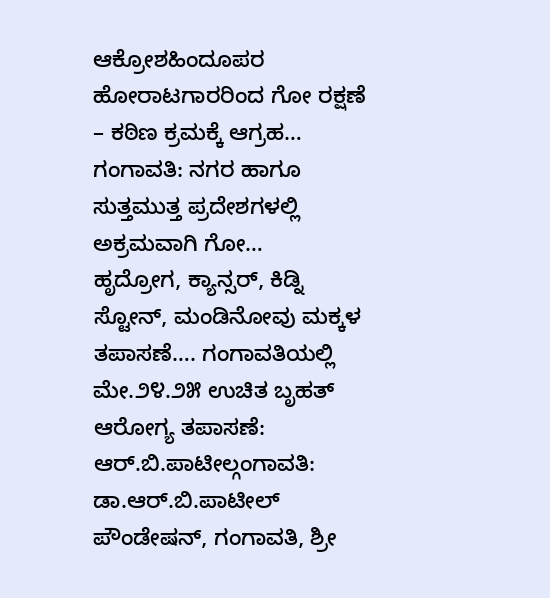ಆಕ್ರೋಶಹಿಂದೂಪರ ಹೋರಾಟಗಾರರಿಂದ ಗೋ ರಕ್ಷಣೆ – ಕಠಿಣ ಕ್ರಮಕ್ಕೆ ಆಗ್ರಹ… ಗಂಗಾವತಿ: ನಗರ ಹಾಗೂ ಸುತ್ತಮುತ್ತ ಪ್ರದೇಶಗಳಲ್ಲಿ ಅಕ್ರಮವಾಗಿ ಗೋ…
ಹೃದ್ರೋಗ, ಕ್ಯಾನ್ಸರ್, ಕಿಡ್ನಿ ಸ್ಟೋನ್, ಮಂಡಿನೋವು ಮಕ್ಕಳ ತಪಾಸಣೆ…. ಗಂಗಾವತಿಯಲ್ಲಿ ಮೇ.೨೪.೨೫ ಉಚಿತ ಬೃಹತ್ ಆರೋಗ್ಯ ತಪಾಸಣೆ: ಆರ್.ಬಿ.ಪಾಟೀಲ್ಗಂಗಾವತಿ: ಡಾ.ಆರ್.ಬಿ.ಪಾಟೀಲ್ ಪೌಂಡೇಷನ್, ಗಂಗಾವತಿ, ಶ್ರೀ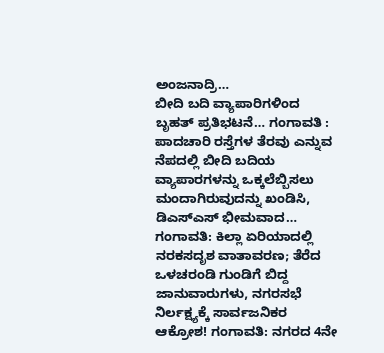ಅಂಜನಾದ್ರಿ…
ಬೀದಿ ಬದಿ ವ್ಯಾಪಾರಿಗಳಿಂದ ಬೃಹತ್ ಪ್ರತಿಭಟನೆ… ಗಂಗಾವತಿ : ಪಾದಚಾರಿ ರಸ್ತೆಗಳ ತೆರವು ಎನ್ನುವ ನೆಪದಲ್ಲಿ ಬೀದಿ ಬದಿಯ ವ್ಯಾಪಾರಗಳನ್ನು ಒಕ್ಕಲೆಬ್ಬಿಸಲು ಮಂದಾಗಿರುವುದನ್ನು ಖಂಡಿಸಿ, ಡಿಎಸ್ಎಸ್ ಭೀಮವಾದ…
ಗಂಗಾವತಿ: ಕಿಲ್ಲಾ ಏರಿಯಾದಲ್ಲಿ ನರಕಸದೃಶ ವಾತಾವರಣ; ತೆರೆದ ಒಳಚರಂಡಿ ಗುಂಡಿಗೆ ಬಿದ್ದ ಜಾನುವಾರುಗಳು, ನಗರಸಭೆ ನಿರ್ಲಕ್ಷ್ಯಕ್ಕೆ ಸಾರ್ವಜನಿಕರ ಆಕ್ರೋಶ! ಗಂಗಾವತಿ: ನಗರದ 4ನೇ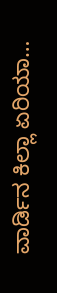ವಾರ್ಡಿನ ಕಿಲ್ಲಾ ಏರಿಯಾ…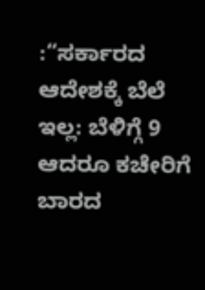:“ಸರ್ಕಾರದ ಆದೇಶಕ್ಕೆ ಬೆಲೆ ಇಲ್ಲ: ಬೆಳಿಗ್ಗೆ 9 ಆದರೂ ಕಚೇರಿಗೆ ಬಾರದ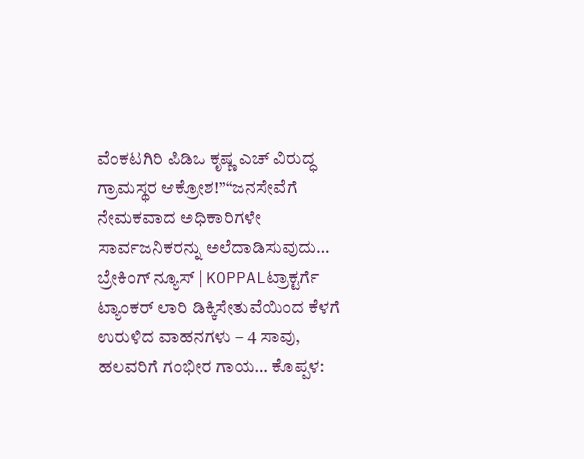ವೆಂಕಟಗಿರಿ ಪಿಡಿಒ ಕೃಷ್ಣ ಎಚ್ ವಿರುದ್ಧ ಗ್ರಾಮಸ್ಥರ ಆಕ್ರೋಶ!”“ಜನಸೇವೆಗೆ ನೇಮಕವಾದ ಅಧಿಕಾರಿಗಳೇ ಸಾರ್ವಜನಿಕರನ್ನು ಅಲೆದಾಡಿಸುವುದು…
ಬ್ರೇಕಿಂಗ್ ನ್ಯೂಸ್ | KOPPALಟ್ರಾಕ್ಟರ್ಗೆ ಟ್ಯಾಂಕರ್ ಲಾರಿ ಡಿಕ್ಕಿಸೇತುವೆಯಿಂದ ಕೆಳಗೆ ಉರುಳಿದ ವಾಹನಗಳು – 4 ಸಾವು, ಹಲವರಿಗೆ ಗಂಭೀರ ಗಾಯ… ಕೊಪ್ಪಳ: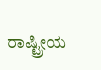ರಾಷ್ಟ್ರೀಯ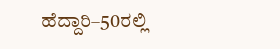ಹೆದ್ದಾರಿ–50ರಲ್ಲಿ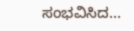ಸಂಭವಿಸಿದ…